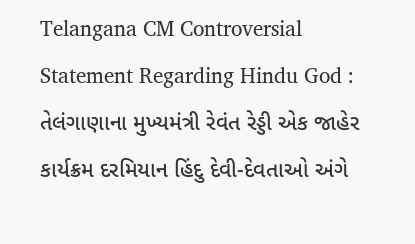Telangana CM Controversial Statement Regarding Hindu God : તેલંગાણાના મુખ્યમંત્રી રેવંત રેડ્ડી એક જાહેર કાર્યક્રમ દરમિયાન હિંદુ દેવી-દેવતાઓ અંગે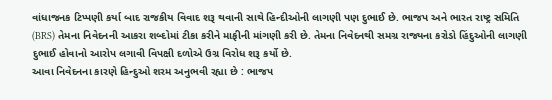વાંધાજનક ટિપ્પણી કર્યા બાદ રાજકીય વિવાદ શરૂ થવાની સાથે હિન્દીઓની લાગણી પણ દુભાઈ છે. ભાજપ અને ભારત રાષ્ટ્ર સમિતિ (BRS) તેમના નિવેદનની આકરા શબ્દોમાં ટીકા કરીને માફીની માંગણી કરી છે. તેમના નિવેદનથી સમગ્ર રાજ્યના કરોડો હિંદુઓની લાગણી દુભાઈ હોવાનો આરોપ લગાવી વિપક્ષી દળોએ ઉગ્ર વિરોધ શરૂ કર્યો છે.
આવા નિવેદનના કારણે હિન્દુઓ શરમ અનુભવી રહ્યા છે : ભાજપ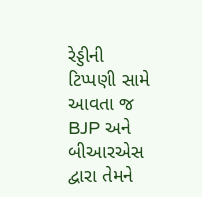રેડ્ડીની ટિપ્પણી સામે આવતા જ BJP અને બીઆરએસ દ્વારા તેમને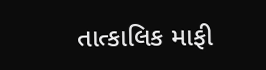તાત્કાલિક માફી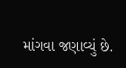માંગવા જણાવ્યું છે.